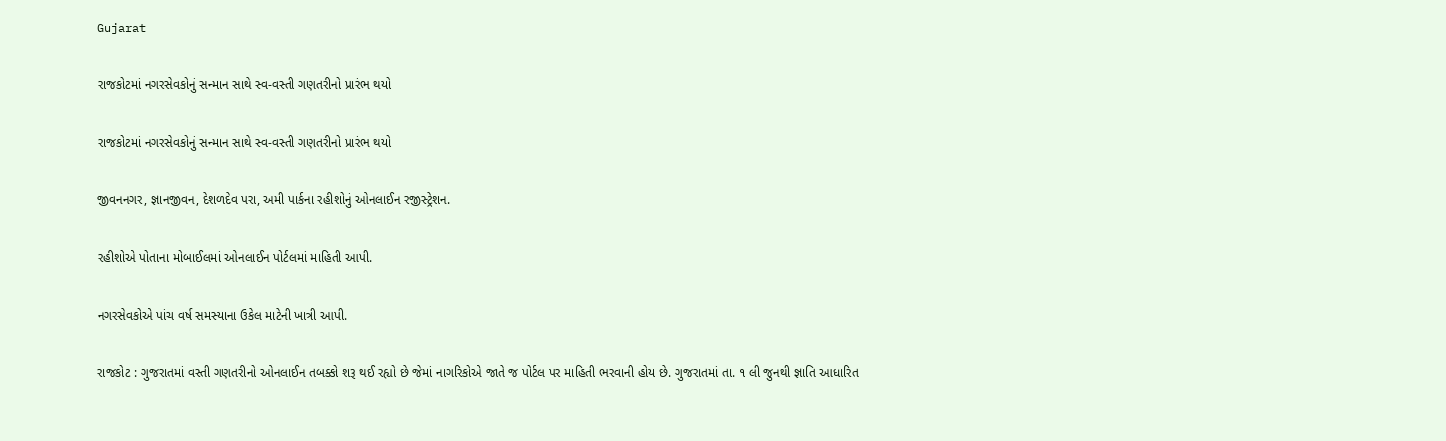Gujarat

રાજકોટમાં નગરસેવકોનું સન્માન સાથે સ્વ-વસ્તી ગણતરીનો પ્રારંભ થયો

રાજકોટમાં નગરસેવકોનું સન્માન સાથે સ્વ-વસ્તી ગણતરીનો પ્રારંભ થયો

જીવનનગર, જ્ઞાનજીવન, દેશળદેવ પરા, અમી પાર્કના રહીશોનું ઓનલાઈન રજીસ્ટ્રેશન.

રહીશોએ પોતાના મોબાઈલમાં ઓનલાઈન પોર્ટલમાં માહિતી આપી.

નગરસેવકોએ પાંચ વર્ષ સમસ્યાના ઉકેલ માટેની ખાત્રી આપી.

રાજકોટ : ગુજરાતમાં વસ્તી ગણતરીનો ઓનલાઈન તબક્કો શરૂ થઈ રહ્યો છે જેમાં નાગરિકોએ જાતે જ પોર્ટલ પર માહિતી ભરવાની હોય છે. ગુજરાતમાં તા. ૧ લી જુનથી જ્ઞાતિ આધારિત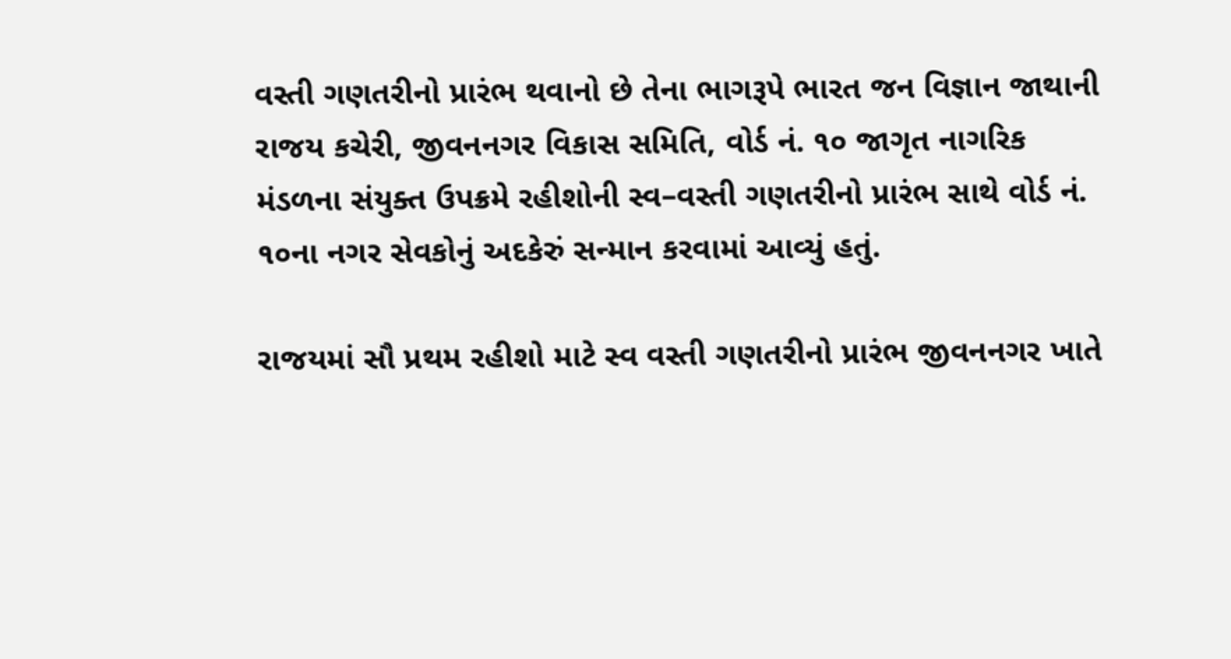વસ્તી ગણતરીનો પ્રારંભ થવાનો છે તેના ભાગરૂપે ભારત જન વિજ્ઞાન જાથાની રાજય કચેરી, જીવનનગર વિકાસ સમિતિ, વોર્ડ નં. ૧૦ જાગૃત નાગરિક મંડળના સંયુક્ત ઉપક્રમે રહીશોની સ્વ–વસ્તી ગણતરીનો પ્રારંભ સાથે વોર્ડ નં. ૧૦ના નગર સેવકોનું અદકેરું સન્માન કરવામાં આવ્યું હતું.

રાજયમાં સૌ પ્રથમ રહીશો માટે સ્વ વસ્તી ગણતરીનો પ્રારંભ જીવનનગર ખાતે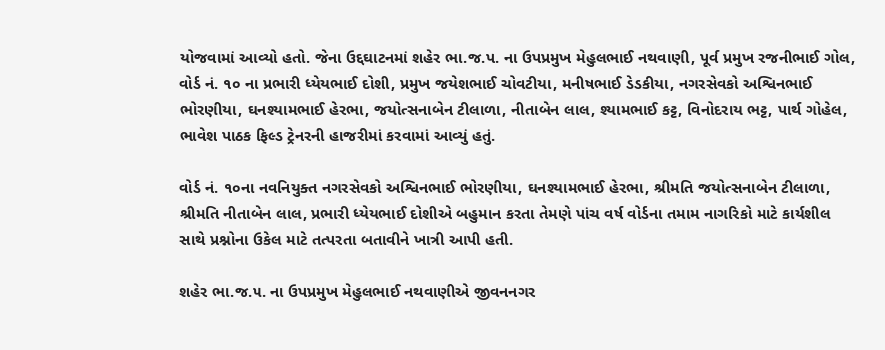યોજવામાં આવ્યો હતો. જેના ઉદ્દઘાટનમાં શહેર ભા.જ.પ. ના ઉપપ્રમુખ મેહુલભાઈ નથવાણી, પૂર્વ પ્રમુખ રજનીભાઈ ગોલ, વોર્ડ નં. ૧૦ ના પ્રભારી ધ્યેયભાઈ દોશી, પ્રમુખ જયેશભાઈ ચોવટીયા, મનીષભાઈ ડેડકીયા, નગરસેવકો અશ્વિનભાઈ ભોરણીયા, ઘનશ્યામભાઈ હેરભા, જયોત્સનાબેન ટીલાળા, નીતાબેન લાલ, શ્યામભાઈ કટ્ટ, વિનોદરાય ભટ્ટ, પાર્થ ગોહેલ, ભાવેશ પાઠક ફિલ્ડ ટ્રેનરની હાજરીમાં કરવામાં આવ્યું હતું.

વોર્ડ નં. ૧૦ના નવનિયુક્ત નગરસેવકો અશ્વિનભાઈ ભોરણીયા, ઘનશ્યામભાઈ હેરભા, શ્રીમતિ જયોત્સનાબેન ટીલાળા, શ્રીમતિ નીતાબેન લાલ, પ્રભારી ધ્યેયભાઈ દોશીએ બહુમાન કરતા તેમણે પાંચ વર્ષ વોર્ડના તમામ નાગરિકો માટે કાર્યશીલ સાથે પ્રશ્નોના ઉકેલ માટે તત્પરતા બતાવીને ખાત્રી આપી હતી.

શહેર ભા.જ.૫. ના ઉપપ્રમુખ મેહુલભાઈ નથવાણીએ જીવનનગર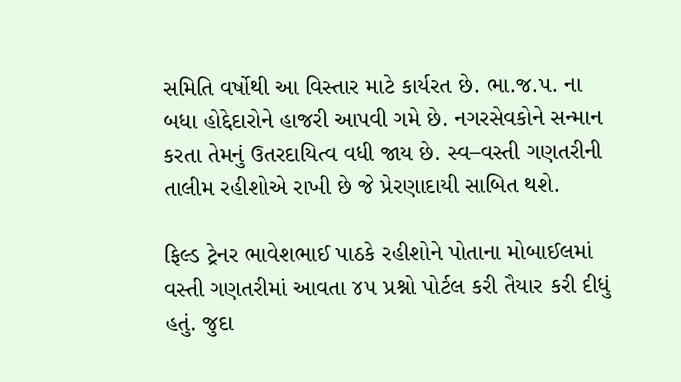સમિતિ વર્ષોથી આ વિસ્તાર માટે કાર્યરત છે. ભા.જ.પ. ના બધા હોદ્દેદારોને હાજરી આપવી ગમે છે. નગરસેવકોને સન્માન કરતા તેમનું ઉતરદાયિત્વ વધી જાય છે. સ્વ–વસ્તી ગણતરીની તાલીમ રહીશોએ રાખી છે જે પ્રેરણાદાયી સાબિત થશે.

ફિલ્ડ ટ્રેનર ભાવેશભાઈ પાઠકે રહીશોને પોતાના મોબાઈલમાં વસ્તી ગણતરીમાં આવતા ૪૫ પ્રશ્નો પોર્ટલ કરી તૈયાર કરી દીધું હતું. જુદા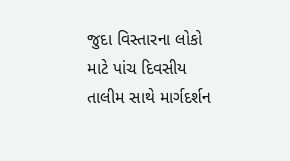જુદા વિસ્તારના લોકો માટે પાંચ દિવસીય તાલીમ સાથે માર્ગદર્શન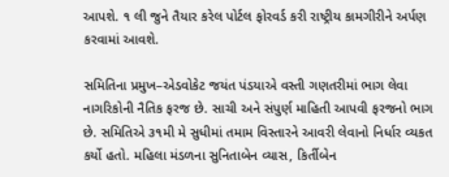આપશે. ૧ લી જુને તૈયાર કરેલ પોર્ટલ ફોરવર્ડ કરી રાષ્ટ્રીય કામગીરીને અર્પણ કરવામાં આવશે.

સમિતિના પ્રમુખ–એડવોકેટ જયંત પંડયાએ વસ્તી ગણતરીમાં ભાગ લેવા નાગરિકોની નૈતિક ફરજ છે. સાચી અને સંપુર્ણ માહિતી આપવી ફરજનો ભાગ છે. સમિતિએ ૩૧મી મે સુધીમાં તમામ વિસ્તારને આવરી લેવાનો નિર્ધાર વ્યકત કર્યો હતો. મહિલા મંડળના સુનિતાબેન વ્યાસ, કિર્તીબેન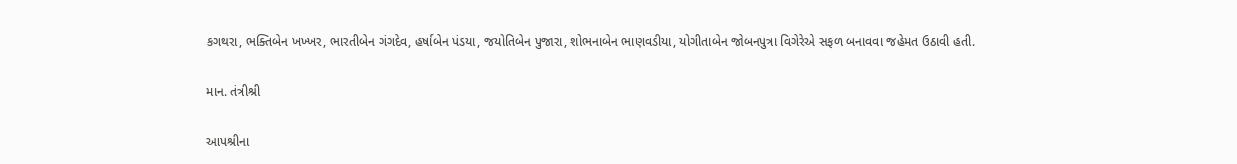કગથરા, ભક્તિબેન ખખ્ખર, ભારતીબેન ગંગદેવ, હર્ષાબેન પંડયા, જયોતિબેન પુજારા, શોભનાબેન ભાણવડીયા, યોગીતાબેન જોબનપુત્રા વિગેરેએ સફળ બનાવવા જહેમત ઉઠાવી હતી.

માન. તંત્રીશ્રી

આપશ્રીના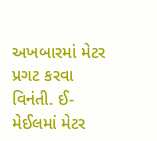અખબારમાં મેટર પ્રગટ કરવા વિનંતી. ઈ-મેઈલમાં મેટર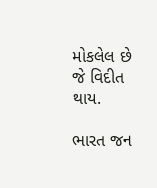મોકલેલ છે જે વિદીત થાય.

ભારત જન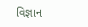વિજ્ઞાન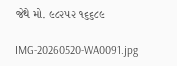જેથે મો. ૯૮૨૫૨ ૧૬૬૮૯

IMG-20260520-WA0091.jpg